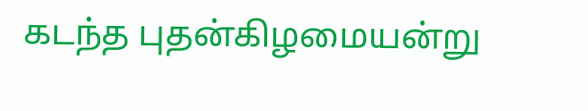கடந்த புதன்கிழமையன்று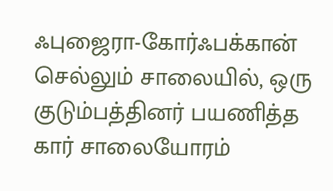ஃபுஜைரா-கோர்ஃபக்கான் செல்லும் சாலையில், ஒரு குடும்பத்தினர் பயணித்த கார் சாலையோரம்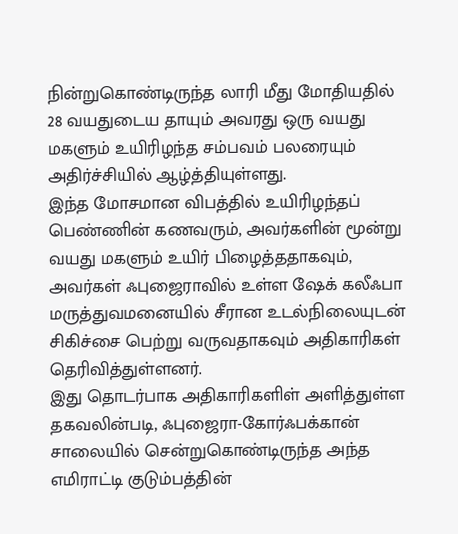நின்றுகொண்டிருந்த லாரி மீது மோதியதில் 28 வயதுடைய தாயும் அவரது ஒரு வயது மகளும் உயிரிழந்த சம்பவம் பலரையும் அதிர்ச்சியில் ஆழ்த்தியுள்ளது.
இந்த மோசமான விபத்தில் உயிரிழந்தப் பெண்ணின் கணவரும், அவர்களின் மூன்று வயது மகளும் உயிர் பிழைத்ததாகவும், அவர்கள் ஃபுஜைராவில் உள்ள ஷேக் கலீஃபா மருத்துவமனையில் சீரான உடல்நிலையுடன் சிகிச்சை பெற்று வருவதாகவும் அதிகாரிகள் தெரிவித்துள்ளனர்.
இது தொடர்பாக அதிகாரிகளிள் அளித்துள்ள தகவலின்படி, ஃபுஜைரா-கோர்ஃபக்கான் சாலையில் சென்றுகொண்டிருந்த அந்த எமிராட்டி குடும்பத்தின்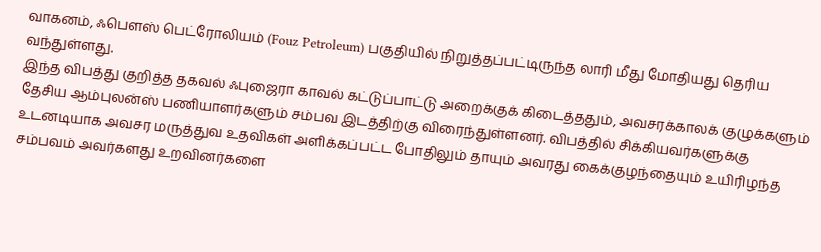வாகனம், ஃபௌஸ் பெட்ரோலியம் (Fouz Petroleum) பகுதியில் நிறுத்தப்பட்டிருந்த லாரி மீது மோதியது தெரிய வந்துள்ளது.
இந்த விபத்து குறித்த தகவல் ஃபுஜைரா காவல் கட்டுப்பாட்டு அறைக்குக் கிடைத்ததும், அவசரக்காலக் குழுக்களும் தேசிய ஆம்புலன்ஸ் பணியாளர்களும் சம்பவ இடத்திற்கு விரைந்துள்ளனர். விபத்தில் சிக்கியவர்களுக்கு உடனடியாக அவசர மருத்துவ உதவிகள் அளிக்கப்பட்ட போதிலும் தாயும் அவரது கைக்குழந்தையும் உயிரிழந்த சம்பவம் அவர்களது உறவினர்களை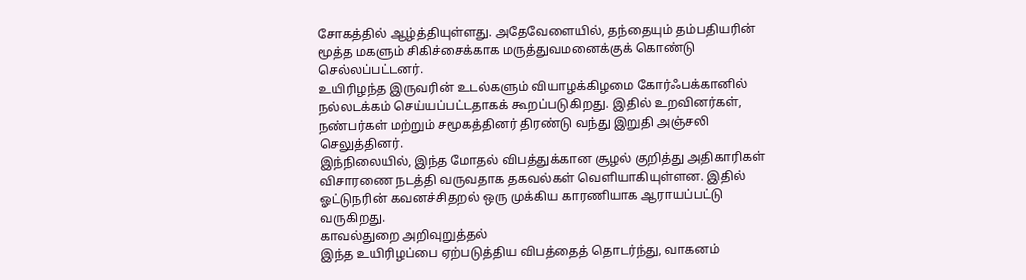சோகத்தில் ஆழ்த்தியுள்ளது. அதேவேளையில், தந்தையும் தம்பதியரின் மூத்த மகளும் சிகிச்சைக்காக மருத்துவமனைக்குக் கொண்டு செல்லப்பட்டனர்.
உயிரிழந்த இருவரின் உடல்களும் வியாழக்கிழமை கோர்ஃபக்கானில் நல்லடக்கம் செய்யப்பட்டதாகக் கூறப்படுகிறது. இதில் உறவினர்கள், நண்பர்கள் மற்றும் சமூகத்தினர் திரண்டு வந்து இறுதி அஞ்சலி செலுத்தினர்.
இந்நிலையில், இந்த மோதல் விபத்துக்கான சூழல் குறித்து அதிகாரிகள் விசாரணை நடத்தி வருவதாக தகவல்கள் வெளியாகியுள்ளன. இதில் ஓட்டுநரின் கவனச்சிதறல் ஒரு முக்கிய காரணியாக ஆராயப்பட்டு வருகிறது.
காவல்துறை அறிவுறுத்தல்
இந்த உயிரிழப்பை ஏற்படுத்திய விபத்தைத் தொடர்ந்து, வாகனம்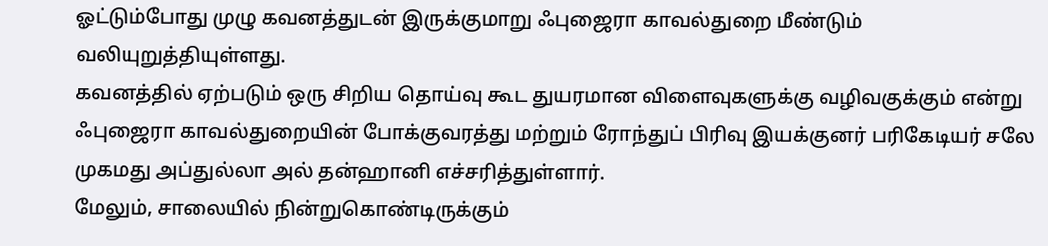ஓட்டும்போது முழு கவனத்துடன் இருக்குமாறு ஃபுஜைரா காவல்துறை மீண்டும் வலியுறுத்தியுள்ளது.
கவனத்தில் ஏற்படும் ஒரு சிறிய தொய்வு கூட துயரமான விளைவுகளுக்கு வழிவகுக்கும் என்று ஃபுஜைரா காவல்துறையின் போக்குவரத்து மற்றும் ரோந்துப் பிரிவு இயக்குனர் பரிகேடியர் சலே முகமது அப்துல்லா அல் தன்ஹானி எச்சரித்துள்ளார்.
மேலும், சாலையில் நின்றுகொண்டிருக்கும்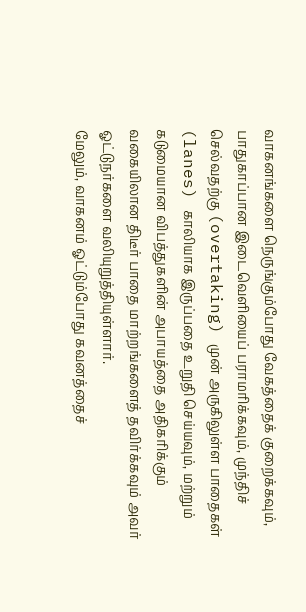வாகனங்களை நெருங்கும்போது வேகத்தைக் குறைக்கவும், பாதுகாப்பான இடைவெளியைப் பராமரிக்கவும், முந்திச் செல்வதற்கு (overtaking) முன் அருகிலுள்ள பாதைகள் (lanes) காலியாக இருப்பதை உறுதி செய்யவும், மற்றும் கடுமையான விபத்துகளின் அபாயத்தை அதிகரிக்கும் வகையிலான திடீர் பாதை மாற்றங்களைத் தவிர்க்கவும் அவர் ஓட்டுநர்களை வலியுறுத்தியுள்ளார்.
மேலும், வாகனம் ஓட்டும்போது கவனத்தைச்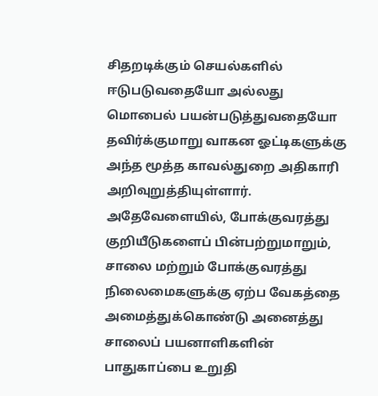சிதறடிக்கும் செயல்களில் ஈடுபடுவதையோ அல்லது மொபைல் பயன்படுத்துவதையோ தவிர்க்குமாறு வாகன ஓட்டிகளுக்கு அந்த மூத்த காவல்துறை அதிகாரி அறிவுறுத்தியுள்ளார். அதேவேளையில், போக்குவரத்து குறியீடுகளைப் பின்பற்றுமாறும், சாலை மற்றும் போக்குவரத்து நிலைமைகளுக்கு ஏற்ப வேகத்தை அமைத்துக்கொண்டு அனைத்து சாலைப் பயனாளிகளின் பாதுகாப்பை உறுதி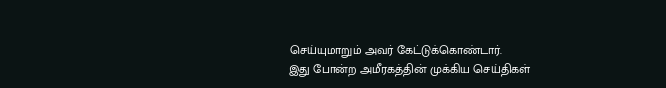செய்யுமாறும் அவர் கேட்டுக்கொண்டார்.
இது போன்ற அமீரகத்தின் முக்கிய செய்திகள்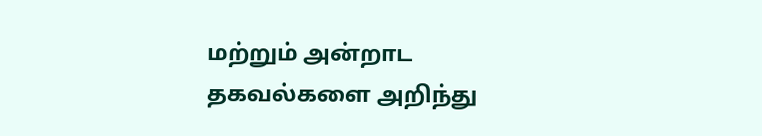மற்றும் அன்றாட தகவல்களை அறிந்து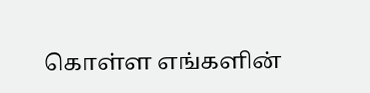கொள்ள எங்களின்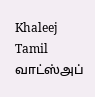Khaleej Tamil வாட்ஸ்அப்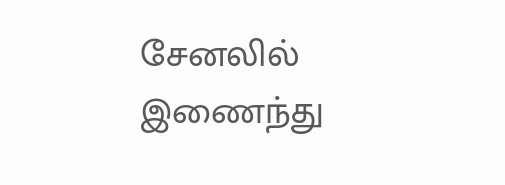சேனலில் இணைந்து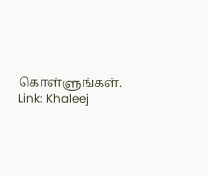கொள்ளுங்கள்.
Link: Khaleej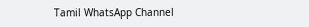Tamil WhatsApp Channel